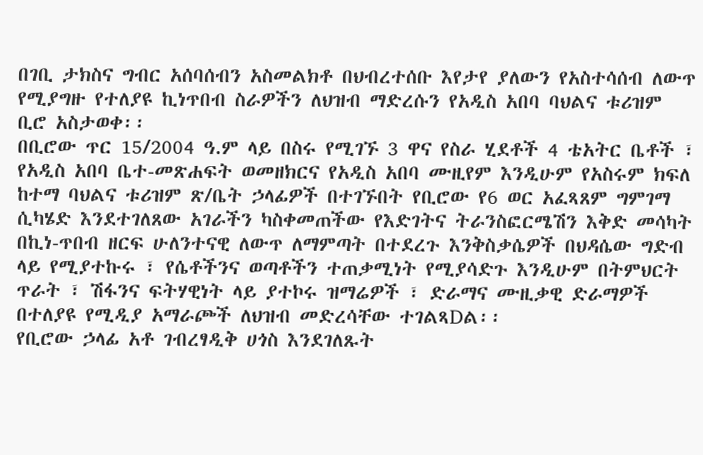በገቢ ታክስና ግብር አሰባሰብን አስመልክቶ በህብረተሰቡ እየታየ ያለውን የአስተሳሰብ ለውጥ የሚያግዙ የተለያዩ ኪነጥበብ ስራዎችን ለህዝብ ማድረሱን የአዲስ አበባ ባህልና ቱሪዝም ቢሮ አስታወቀ፡፡
በቢሮው ጥር 15/2004 ዓ.ም ላይ በስሩ የሚገኙ 3 ዋና የስራ ሂደቶች 4 ቴአትር ቤቶች ፣ የአዲስ አበባ ቤተ-መጽሐፍት ወመዘክርና የአዲስ አበባ ሙዚየም እንዲሁም የአስሩም ክፍለ ከተማ ባህልና ቱሪዝም ጽ/ቤት ኃላፊዎች በተገኙበት የቢሮው የ6 ወር አፈጻጸም ግምገማ ሲካሄድ እንደተገለጸው አገራችን ካስቀመጠችው የእድገትና ትራንስፎርሜሽን እቅድ መሳካት በኪነ-ጥበብ ዘርፍ ሁለንተናዊ ለውጥ ለማምጣት በተደረጉ እንቅስቃሴዎች በህዳሴው ግድብ ላይ የሚያተኩሩ ፣ የሴቶችንና ወጣቶችን ተጠቃሚነት የሚያሳድጉ እንዲሁም በትምህርት ጥራት ፣ ሽፋንና ፍትሃዊነት ላይ ያተኮሩ ዝማሬዎች ፣ ድራማና ሙዚቃዊ ድራማዎች በተለያዩ የሚዲያ አማራጮች ለህዝብ መድረሳቸው ተገልጻDል፡፡
የቢሮው ኃላፊ አቶ ገብረፃዲቅ ሀጎስ እንደገለጹት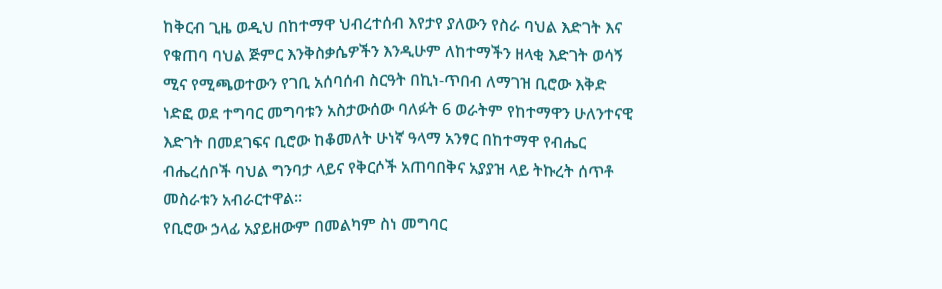ከቅርብ ጊዜ ወዲህ በከተማዋ ህብረተሰብ እየታየ ያለውን የስራ ባህል እድገት እና የቁጠባ ባህል ጅምር እንቅስቃሴዎችን እንዲሁም ለከተማችን ዘላቂ እድገት ወሳኝ ሚና የሚጫወተውን የገቢ አሰባሰብ ስርዓት በኪነ-ጥበብ ለማገዝ ቢሮው እቅድ ነድፎ ወደ ተግባር መግባቱን አስታውሰው ባለፉት 6 ወራትም የከተማዋን ሁለንተናዊ እድገት በመደገፍና ቢሮው ከቆመለት ሁነኛ ዓላማ አንፃር በከተማዋ የብሔር ብሔረሰቦች ባህል ግንባታ ላይና የቅርሶች አጠባበቅና አያያዝ ላይ ትኩረት ሰጥቶ መስራቱን አብራርተዋል፡፡
የቢሮው ኃላፊ አያይዘውም በመልካም ስነ መግባር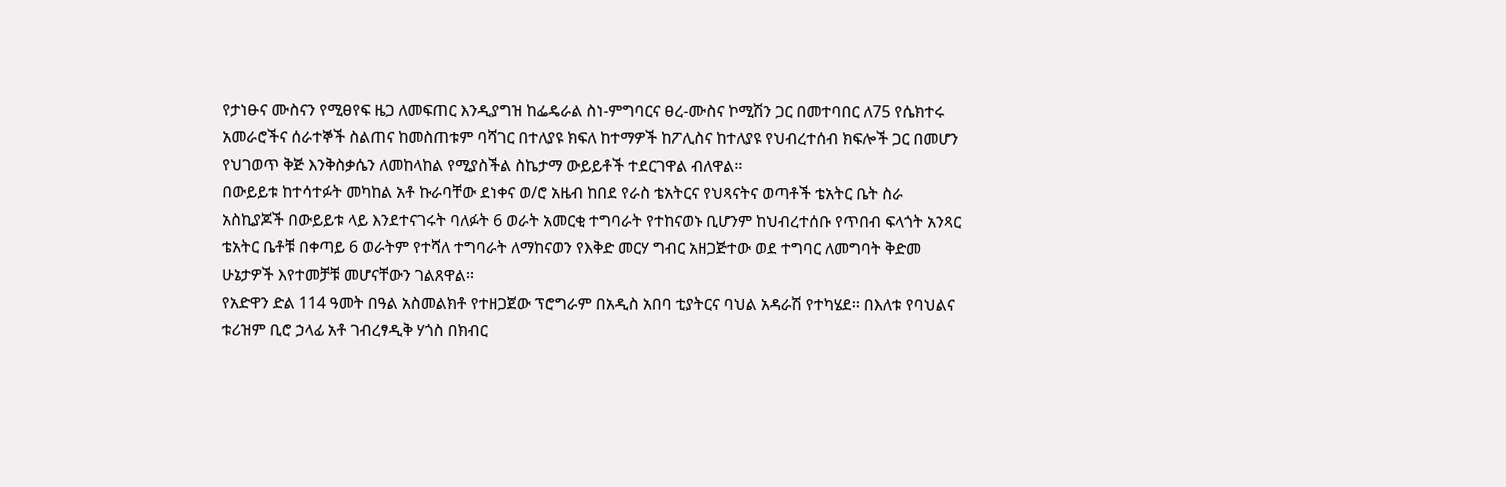የታነፁና ሙስናን የሚፀየፍ ዜጋ ለመፍጠር እንዲያግዝ ከፌዴራል ስነ-ምግባርና ፀረ-ሙስና ኮሚሽን ጋር በመተባበር ለ75 የሴክተሩ
አመራሮችና ሰራተኞች ስልጠና ከመስጠቱም ባሻገር በተለያዩ ክፍለ ከተማዎች ከፖሊስና ከተለያዩ የህብረተሰብ ክፍሎች ጋር በመሆን የህገወጥ ቅጅ እንቅስቃሴን ለመከላከል የሚያስችል ስኬታማ ውይይቶች ተደርገዋል ብለዋል፡፡
በውይይቱ ከተሳተፉት መካከል አቶ ኩራባቸው ደነቀና ወ/ሮ አዜብ ከበደ የራስ ቴአትርና የህጻናትና ወጣቶች ቴአትር ቤት ስራ አስኪያጆች በውይይቱ ላይ እንደተናገሩት ባለፉት 6 ወራት አመርቂ ተግባራት የተከናወኑ ቢሆንም ከህብረተሰቡ የጥበብ ፍላጎት አንጻር ቴአትር ቤቶቹ በቀጣይ 6 ወራትም የተሻለ ተግባራት ለማከናወን የእቅድ መርሃ ግብር አዘጋጅተው ወደ ተግባር ለመግባት ቅድመ ሁኔታዎች እየተመቻቹ መሆናቸውን ገልጸዋል፡፡
የአድዋን ድል 114 ዓመት በዓል አስመልክቶ የተዘጋጀው ፕሮግራም በአዲስ አበባ ቲያትርና ባህል አዳራሽ የተካሄደ፡፡ በእለቱ የባህልና ቱሪዝም ቢሮ ኃላፊ አቶ ገብረፃዲቅ ሃጎስ በክብር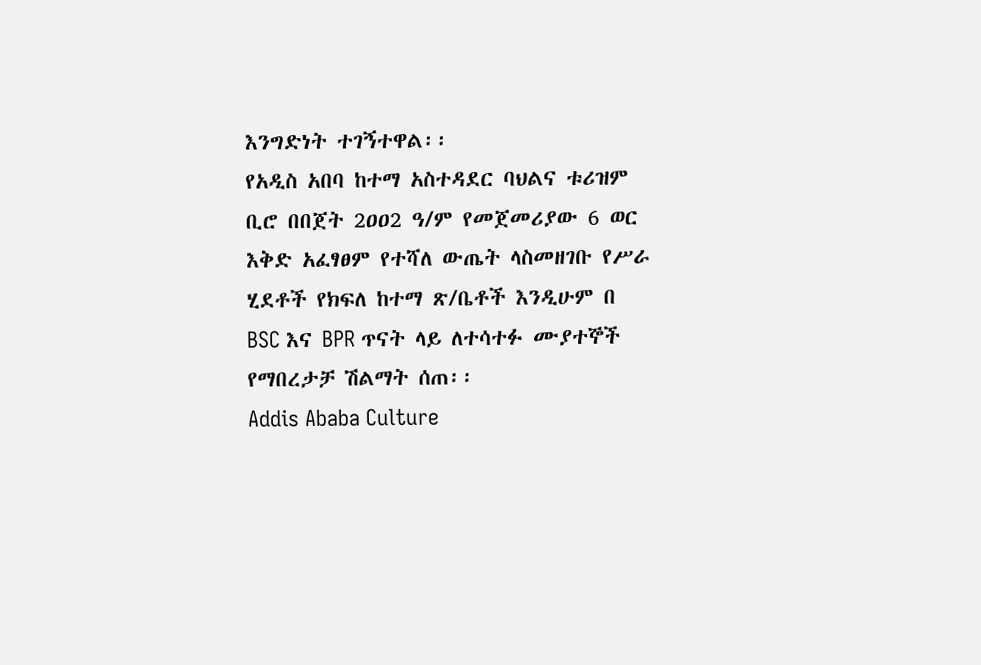እንግድነት ተገኝተዋል፡፡
የአዲስ አበባ ከተማ አስተዳደር ባህልና ቱሪዝም ቢሮ በበጀት 2ዐዐ2 ዓ/ም የመጀመሪያው 6 ወር እቅድ አፈፃፀም የተሻለ ውጤት ላስመዘገቡ የሥራ ሂደቶች የክፍለ ከተማ ጽ/ቤቶች እንዲሁም በ BSC እና BPR ጥናት ላይ ለተሳተፉ ሙያተኞች የማበረታቻ ሽልማት ሰጠ፡፡
Addis Ababa Culture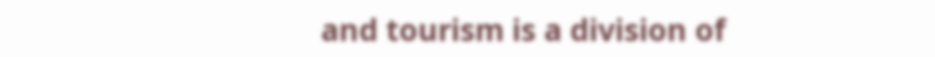and tourism is a division of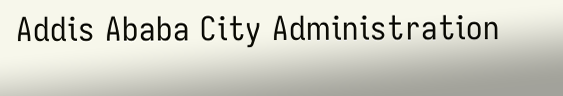Addis Ababa City Administration